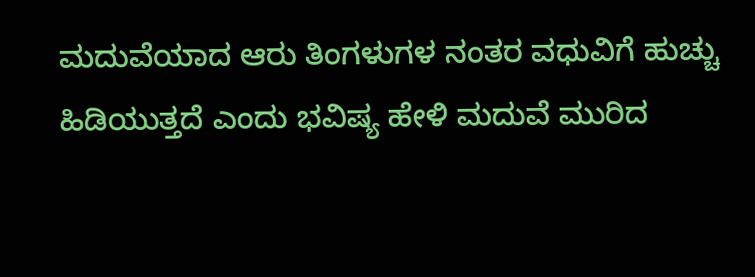ಮದುವೆಯಾದ ಆರು ತಿಂಗಳುಗಳ ನಂತರ ವಧುವಿಗೆ ಹುಚ್ಚು ಹಿಡಿಯುತ್ತದೆ ಎಂದು ಭವಿಷ್ಯ ಹೇಳಿ ಮದುವೆ ಮುರಿದ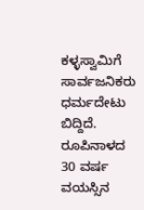ಕಳ್ಳಸ್ವಾಮಿಗೆ ಸಾರ್ವಜನಿಕರು ಧರ್ಮದೇಟು ಬಿದ್ದಿದೆ. ರೂಪಿನಾಳದ 30 ವರ್ಷ ವಯಸ್ಸಿನ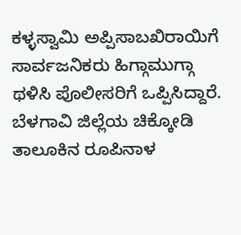ಕಳ್ಳಸ್ವಾಮಿ ಅಪ್ಪಿಸಾಬಖಿರಾಯಿಗೆ ಸಾರ್ವಜನಿಕರು ಹಿಗ್ಗಾಮುಗ್ಗಾ ಥಳಿಸಿ ಪೊಲೀಸರಿಗೆ ಒಪ್ಪಿಸಿದ್ದಾರೆ. ಬೆಳಗಾವಿ ಜಿಲ್ಲೆಯ ಚಿಕ್ಕೋಡಿ ತಾಲೂಕಿನ ರೂಪಿನಾಳ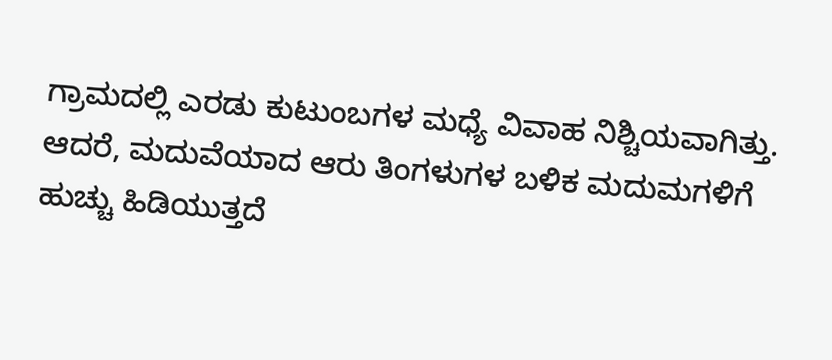ಗ್ರಾಮದಲ್ಲಿ ಎರಡು ಕುಟುಂಬಗಳ ಮಧ್ಯೆ ವಿವಾಹ ನಿಶ್ಚಿಯವಾಗಿತ್ತು. ಆದರೆ, ಮದುವೆಯಾದ ಆರು ತಿಂಗಳುಗಳ ಬಳಿಕ ಮದುಮಗಳಿಗೆ ಹುಚ್ಚು ಹಿಡಿಯುತ್ತದೆ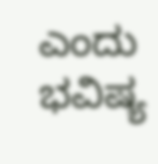ಎಂದು ಭವಿಷ್ಯ